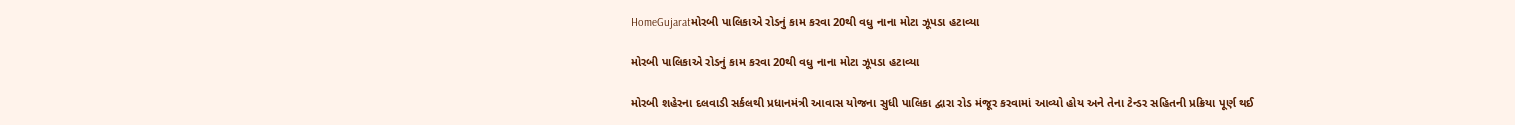HomeGujaratમોરબી પાલિકાએ રોડનું કામ કરવા 20થી વધુ નાના મોટા ઝૂપડા હટાવ્યા

મોરબી પાલિકાએ રોડનું કામ કરવા 20થી વધુ નાના મોટા ઝૂપડા હટાવ્યા

મોરબી શહેરના દલવાડી સર્કલથી પ્રધાનમંત્રી આવાસ યોજના સુધી પાલિકા દ્વારા રોડ મંજૂર કરવામાં આવ્યો હોય અને તેના ટેન્ડર સહિતની પ્રક્રિયા પૂર્ણ થઈ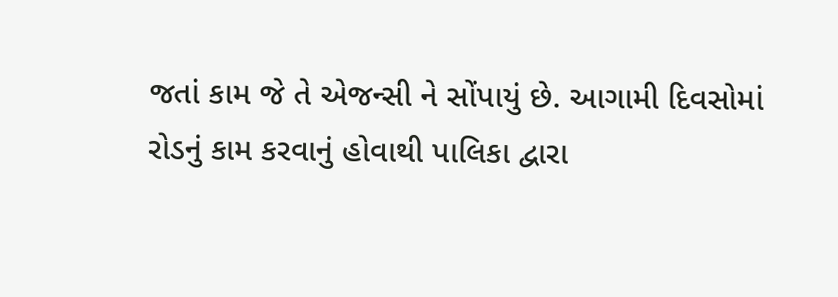જતાં કામ જે તે એજન્સી ને સોંપાયું છે. આગામી દિવસોમાં રોડનું કામ કરવાનું હોવાથી પાલિકા દ્વારા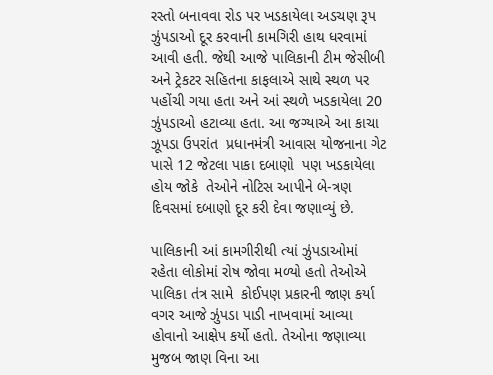રસ્તો બનાવવા રોડ પર ખડકાયેલા અડચણ રૂપ ઝુંપડાઓ દૂર કરવાની કામગિરી હાથ ધરવામાં આવી હતી. જેથી આજે પાલિકાની ટીમ જેસીબી અને ટ્રેકટર સહિતના કાફલાએ સાથે સ્થળ પર પહોંચી ગયા હતા અને આં સ્થળે ખડકાયેલા 20 ઝુંપડાઓ હટાવ્યા હતા. આ જગ્યાએ આ કાચા ઝૂપડા ઉપરાંત  પ્રધાનમંત્રી આવાસ યોજનાના ગેટ પાસે 12 જેટલા પાકા દબાણો  પણ ખડકાયેલા હોય જોકે  તેઓને નોટિસ આપીને બે-ત્રણ દિવસમાં દબાણો દૂર કરી દેવા જણાવ્યું છે.

પાલિકાની આં કામગીરીથી ત્યાં ઝુંપડાઓમાં રહેતા લોકોમાં રોષ જોવા મળ્યો હતો તેઓએ પાલિકા તંત્ર સામે  કોઈપણ પ્રકારની જાણ કર્યા વગર આજે ઝુંપડા પાડી નાખવામાં આવ્યા હોવાનો આક્ષેપ કર્યો હતો. તેઓના જણાવ્યા મુજબ જાણ વિના આ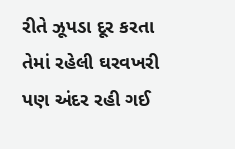રીતે ઝૂપડા દૂર કરતા તેમાં રહેલી ઘરવખરી પણ અંદર રહી ગઈ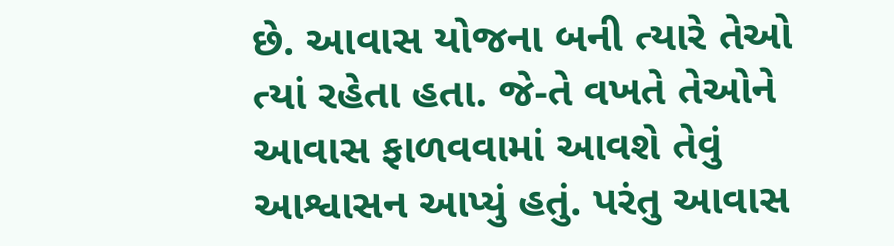છે. આવાસ યોજના બની ત્યારે તેઓ ત્યાં રહેતા હતા. જે-તે વખતે તેઓને આવાસ ફાળવવામાં આવશે તેવું આશ્વાસન આપ્યું હતું. પરંતુ આવાસ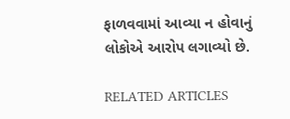ફાળવવામાં આવ્યા ન હોવાનું લોકોએ આરોપ લગાવ્યો છે.

RELATED ARTICLES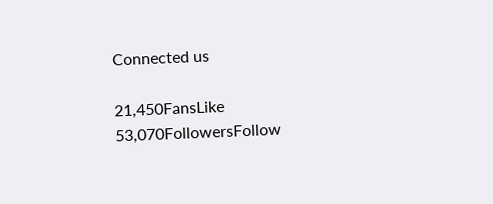Connected us

21,450FansLike
53,070FollowersFollow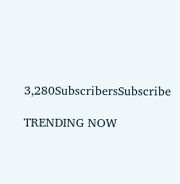3,280SubscribersSubscribe

TRENDING NOW